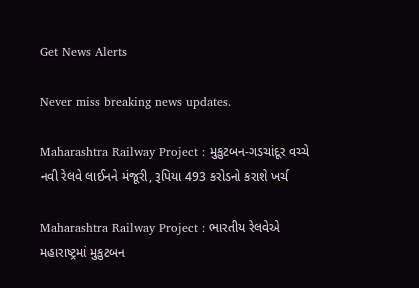Get News Alerts

Never miss breaking news updates.

Maharashtra Railway Project : મુકુટબન-ગડચાંદૂર વચ્ચે નવી રેલવે લાઈનને મંજૂરી, રૂપિયા 493 કરોડનો કરાશે ખર્ચ

Maharashtra Railway Project : ભારતીય રેલવેએ મહારાષ્ટ્રમાં મુકુટબન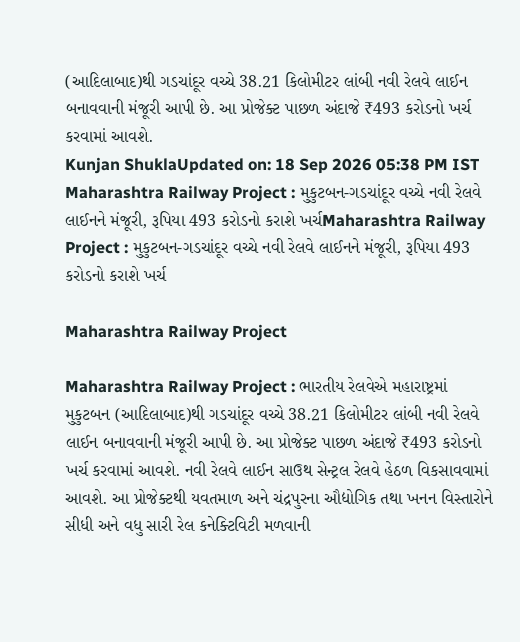(આદિલાબાદ)થી ગડચાંદૂર વચ્ચે 38.21 કિલોમીટર લાંબી નવી રેલવે લાઈન બનાવવાની મંજૂરી આપી છે. આ પ્રોજેક્ટ પાછળ અંદાજે ₹493 કરોડનો ખર્ચ કરવામાં આવશે.
Kunjan ShuklaUpdated on: 18 Sep 2026 05:38 PM IST
Maharashtra Railway Project : મુકુટબન-ગડચાંદૂર વચ્ચે નવી રેલવે લાઈનને મંજૂરી, રૂપિયા 493 કરોડનો કરાશે ખર્ચMaharashtra Railway Project : મુકુટબન-ગડચાંદૂર વચ્ચે નવી રેલવે લાઈનને મંજૂરી, રૂપિયા 493 કરોડનો કરાશે ખર્ચ

Maharashtra Railway Project

Maharashtra Railway Project : ભારતીય રેલવેએ મહારાષ્ટ્રમાં મુકુટબન (આદિલાબાદ)થી ગડચાંદૂર વચ્ચે 38.21 કિલોમીટર લાંબી નવી રેલવે લાઈન બનાવવાની મંજૂરી આપી છે. આ પ્રોજેક્ટ પાછળ અંદાજે ₹493 કરોડનો ખર્ચ કરવામાં આવશે. નવી રેલવે લાઈન સાઉથ સેન્ટ્રલ રેલવે હેઠળ વિકસાવવામાં આવશે. આ પ્રોજેક્ટથી યવતમાળ અને ચંદ્રપુરના ઔદ્યોગિક તથા ખનન વિસ્તારોને સીધી અને વધુ સારી રેલ કનેક્ટિવિટી મળવાની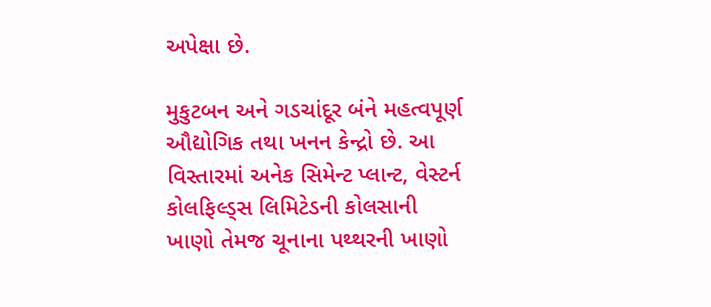અપેક્ષા છે.

મુકુટબન અને ગડચાંદૂર બંને મહત્વપૂર્ણ ઔદ્યોગિક તથા ખનન કેન્દ્રો છે. આ વિસ્તારમાં અનેક સિમેન્ટ પ્લાન્ટ, વેસ્ટર્ન કોલફિલ્ડ્સ લિમિટેડની કોલસાની ખાણો તેમજ ચૂનાના પથ્થરની ખાણો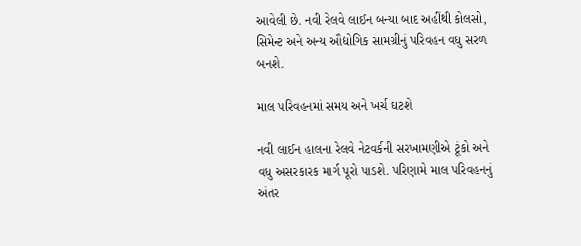આવેલી છે. નવી રેલવે લાઈન બન્યા બાદ અહીંથી કોલસો, સિમેન્ટ અને અન્ય ઔદ્યોગિક સામગ્રીનું પરિવહન વધુ સરળ બનશે.

માલ પરિવહનમાં સમય અને ખર્ચ ઘટશે

નવી લાઈન હાલના રેલવે નેટવર્કની સરખામણીએ ટૂંકો અને વધુ અસરકારક માર્ગ પૂરો પાડશે. પરિણામે માલ પરિવહનનું અંતર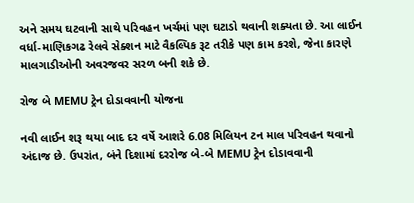અને સમય ઘટવાની સાથે પરિવહન ખર્ચમાં પણ ઘટાડો થવાની શક્યતા છે. આ લાઈન વર્ધા-માણિકગઢ રેલવે સેક્શન માટે વૈકલ્પિક રૂટ તરીકે પણ કામ કરશે, જેના કારણે માલગાડીઓની અવરજવર સરળ બની શકે છે.

રોજ બે MEMU ટ્રેન દોડાવવાની યોજના

નવી લાઈન શરૂ થયા બાદ દર વર્ષે આશરે 6.08 મિલિયન ટન માલ પરિવહન થવાનો અંદાજ છે. ઉપરાંત, બંને દિશામાં દરરોજ બે-બે MEMU ટ્રેન દોડાવવાની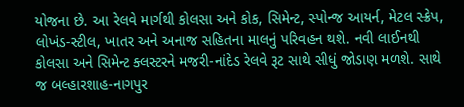યોજના છે. આ રેલવે માર્ગથી કોલસા અને કોક, સિમેન્ટ, સ્પોન્જ આયર્ન, મેટલ સ્ક્રેપ, લોખંડ-સ્ટીલ, ખાતર અને અનાજ સહિતના માલનું પરિવહન થશે. નવી લાઈનથી કોલસા અને સિમેન્ટ ક્લસ્ટરને મજરી-નાંદેડ રેલવે રૂટ સાથે સીધું જોડાણ મળશે. સાથે જ બલ્હારશાહ-નાગપુર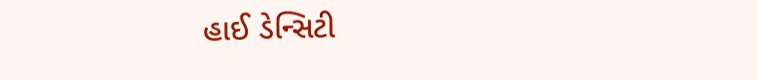હાઈ ડેન્સિટી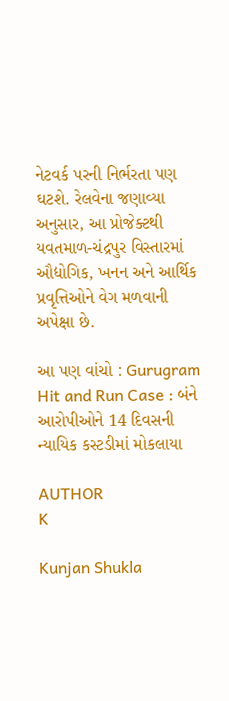નેટવર્ક પરની નિર્ભરતા પણ ઘટશે. રેલવેના જણાવ્યા અનુસાર, આ પ્રોજેક્ટથી યવતમાળ-ચંદ્રપુર વિસ્તારમાં ઔદ્યોગિક, ખનન અને આર્થિક પ્રવૃત્તિઓને વેગ મળવાની અપેક્ષા છે.

આ પણ વાંચો : Gurugram Hit and Run Case : બંને આરોપીઓને 14 દિવસની ન્યાયિક કસ્ટડીમાં મોકલાયા

AUTHOR
K

Kunjan Shukla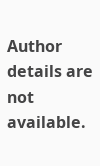Author details are not available.